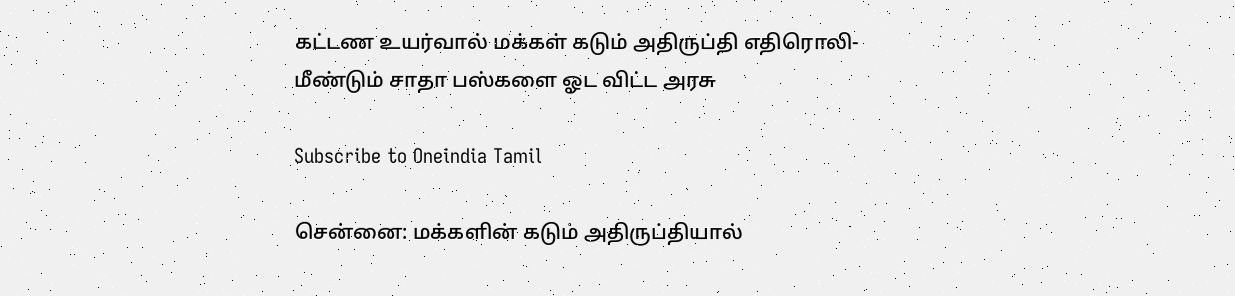கட்டண உயர்வால் மக்கள் கடும் அதிருப்தி எதிரொலி- மீண்டும் சாதா பஸ்களை ஓட விட்ட அரசு

Subscribe to Oneindia Tamil

சென்னை: மக்களின் கடும் அதிருப்தியால்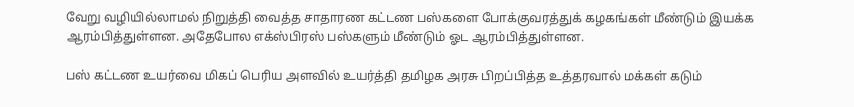வேறு வழியில்லாமல் நிறுத்தி வைத்த சாதாரண கட்டண பஸ்களை போக்குவரத்துக் கழகங்கள் மீண்டும் இயக்க ஆரம்பித்துள்ளன. அதேபோல எக்ஸ்பிரஸ் பஸ்களும் மீண்டும் ஓட ஆரம்பித்துள்ளன.

பஸ் கட்டண உயர்வை மிகப் பெரிய அளவில் உயர்த்தி தமிழக அரசு பிறப்பித்த உத்தரவால் மக்கள் கடும்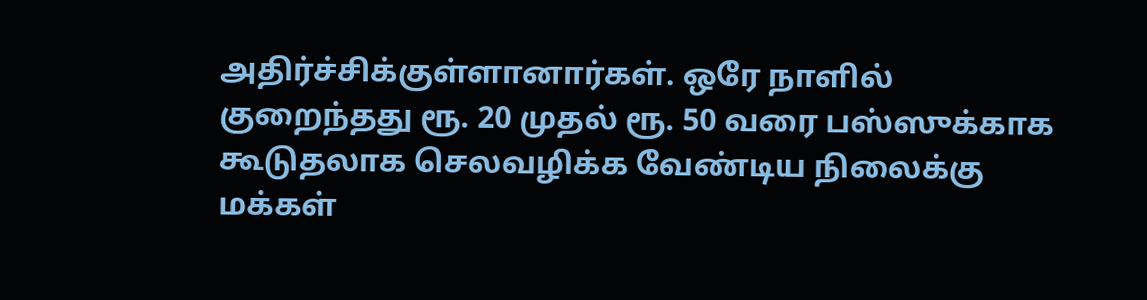அதிர்ச்சிக்குள்ளானார்கள். ஒரே நாளில் குறைந்தது ரூ. 20 முதல் ரூ. 50 வரை பஸ்ஸுக்காக கூடுதலாக செலவழிக்க வேண்டிய நிலைக்கு மக்கள்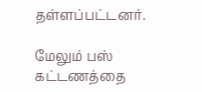தள்ளப்பட்டனர்.

மேலும் பஸ் கட்டணத்தை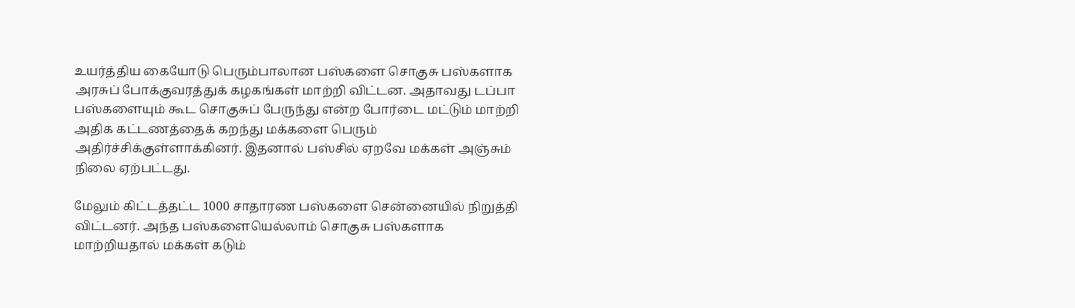உயர்த்திய கையோடு பெரும்பாலான பஸ்களை சொகுசு பஸ்களாக அரசுப் போக்குவரத்துக் கழகங்கள் மாற்றி விட்டன. அதாவது டப்பா பஸ்களையும் கூட சொகுசுப் பேருந்து என்ற போர்டை மட்டும் மாற்றி அதிக கட்டணத்தைக் கறந்து மக்களை பெரும் அதிர்ச்சிக்குள்ளாக்கினர். இதனால் பஸ்சில் ஏறவே மக்கள் அஞ்சும் நிலை ஏற்பட்டது.

மேலும் கிட்டத்தட்ட 1000 சாதாரண பஸ்களை சென்னையில் நிறுத்தி விட்டனர். அந்த பஸ்களையெல்லாம் சொகுசு பஸ்களாக மாற்றியதால் மக்கள் கடும்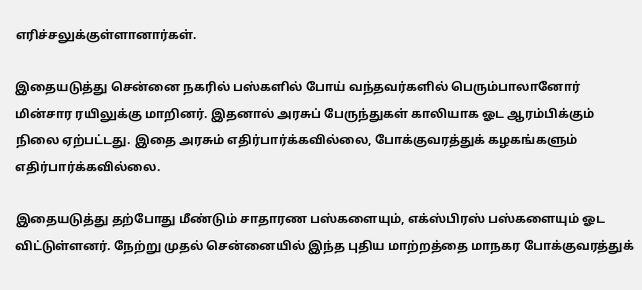எரிச்சலுக்குள்ளானார்கள்.

இதையடுத்து சென்னை நகரில் பஸ்களில் போய் வந்தவர்களில் பெரும்பாலானோர் மின்சார ரயிலுக்கு மாறினர். இதனால் அரசுப் பேருந்துகள் காலியாக ஓட ஆரம்பிக்கும் நிலை ஏற்பட்டது. இதை அரசும் எதிர்பார்க்கவில்லை, போக்குவரத்துக் கழகங்களும் எதிர்பார்க்கவில்லை.

இதையடுத்து தற்போது மீண்டும் சாதாரண பஸ்களையும், எக்ஸ்பிரஸ் பஸ்களையும் ஓட விட்டுள்ளனர். நேற்று முதல் சென்னையில் இந்த புதிய மாற்றத்தை மாநகர போக்குவரத்துக்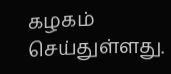கழகம் செய்துள்ளது.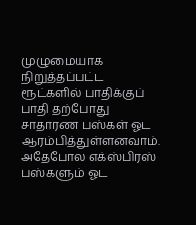முழுமையாக நிறுத்தப்பட்ட ரூட்களில் பாதிக்குப் பாதி தற்போது சாதாரண பஸ்கள் ஓட ஆரம்பித்துள்ளனவாம். அதேபோல எக்ஸ்பிரஸ் பஸ்களும் ஓட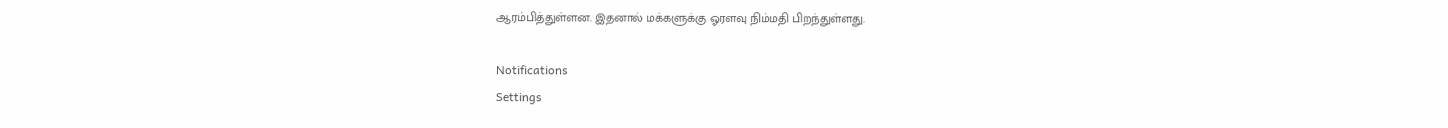ஆரம்பித்துள்ளன. இதனால் மக்களுக்கு ஓரளவு நிம்மதி பிறந்துள்ளது.

Notifications
Settings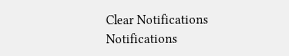Clear Notifications
Notifications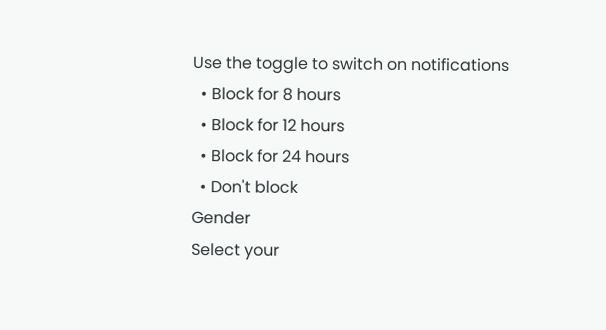Use the toggle to switch on notifications
  • Block for 8 hours
  • Block for 12 hours
  • Block for 24 hours
  • Don't block
Gender
Select your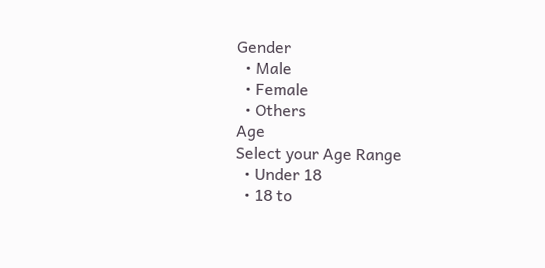Gender
  • Male
  • Female
  • Others
Age
Select your Age Range
  • Under 18
  • 18 to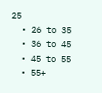25
  • 26 to 35
  • 36 to 45
  • 45 to 55
  • 55+